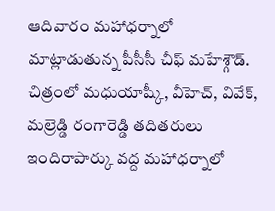ఆదివారం మహాధర్నాలో మాట్లాడుతున్న పీసీసీ చీఫ్ మహేశ్గౌడ్. చిత్రంలో మధుయాష్కీ, వీహెచ్, వివేక్, మల్రెడ్డి రంగారెడ్డి తదితరులు
ఇందిరాపార్కు వద్ద మహాధర్నాలో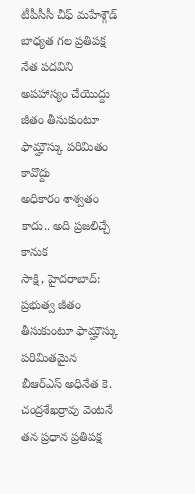టీపీసీసీ చీఫ్ మహేశ్గౌడ్
బాధ్యత గల ప్రతిపక్ష నేత పదవిని అపహాస్యం చేయొద్దు
జీతం తీసుకుంటూ ఫామ్హౌస్కు పరిమితం కావొద్దు
అధికారం శాశ్వతం కాదు.. అది ప్రజలిచ్చే కానుక
సాక్షి, హైదరాబాద్: ప్రభుత్వ జీతం తీసుకుంటూ ఫామ్హౌస్కు పరిమితమైన బీఆర్ఎస్ అధినేత కె. చంద్రశేఖర్రావు వెంటనే తన ప్రధాన ప్రతిపక్ష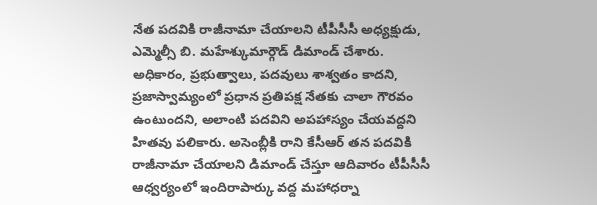నేత పదవికి రాజీనామా చేయాలని టీపీసీసీ అధ్యక్షుడు, ఎమ్మెల్సీ బి. మహేశ్కుమార్గౌడ్ డిమాండ్ చేశారు. అధికారం, ప్రభుత్వాలు, పదవులు శాశ్వతం కాదని, ప్రజాస్వామ్యంలో ప్రధాన ప్రతిపక్ష నేతకు చాలా గౌరవం ఉంటుందని, అలాంటి పదవిని అపహాస్యం చేయవద్దని హితవు పలికారు. అసెంబ్లీకి రాని కేసీఆర్ తన పదవికి రాజీనామా చేయాలని డిమాండ్ చేస్తూ ఆదివారం టీపీసీసీ ఆధ్వర్యంలో ఇందిరాపార్కు వద్ద మహాధర్నా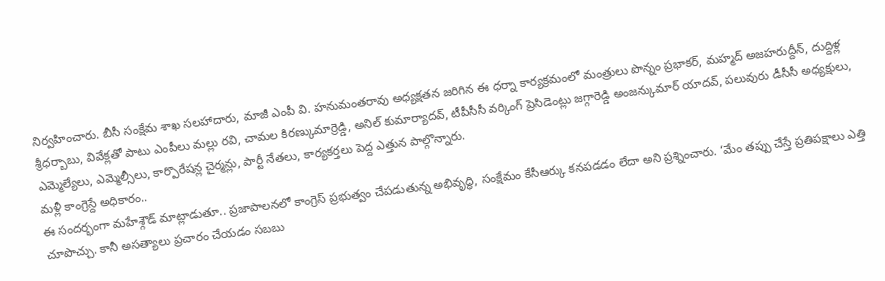నిర్వహించారు. బీసీ సంక్షేమ శాఖ సలహాదారు, మాజీ ఎంపీ వి. హనుమంతరావు అధ్యక్షతన జరిగిన ఈ ధర్నా కార్యక్రమంలో మంత్రులు పొన్నం ప్రభాకర్, మహ్మద్ అజహరుద్దీన్, దుద్దిళ్ల శ్రీధర్బాబు, వివేక్లతో పాటు ఎంపీలు మల్లు రవి, చామల కిరణ్కుమార్రెడ్డి, అనిల్ కుమార్యాదవ్, టీపీసీసీ వర్కింగ్ ప్రెసిడెంట్లు జగ్గారెడ్డి అంజన్కుమార్ యాదవ్, పలువురు డీసీసీ అధ్యక్షులు, ఎమ్మెల్యేలు, ఎమ్మెల్సీలు, కార్పొరేషన్ల చైర్మన్లు, పార్టీ నేతలు, కార్యకర్తలు పెద్ద ఎత్తున పాల్గొన్నారు.
మళ్లీ కాంగ్రెస్దే అధికారం..
ఈ సందర్భంగా మహేశ్గౌడ్ మాట్లాడుతూ.. ప్రజాపాలనలో కాంగ్రెస్ ప్రభుత్వం చేపడుతున్న అభివృద్ధి, సంక్షేమం కేసీఆర్కు కనపడడం లేదా అని ప్రశ్నించారు. ‘మేం తప్పు చేస్తే ప్రతిపక్షాలు ఎత్తి చూపొచ్చు. కానీ అసత్యాలు ప్రచారం చేయడం సబబు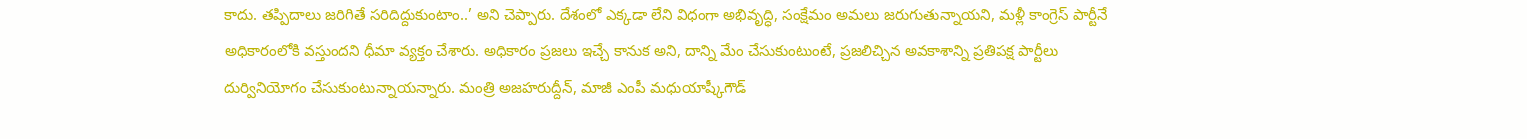కాదు. తప్పిదాలు జరిగితే సరిదిద్దుకుంటాం..’ అని చెప్పారు. దేశంలో ఎక్కడా లేని విధంగా అభివృద్ధి, సంక్షేమం అమలు జరుగుతున్నాయని, మళ్లీ కాంగ్రెస్ పార్టీనే అధికారంలోకి వస్తుందని ధీమా వ్యక్తం చేశారు. అధికారం ప్రజలు ఇచ్చే కానుక అని, దాన్ని మేం చేసుకుంటుంటే, ప్రజలిచ్చిన అవకాశాన్ని ప్రతిపక్ష పార్టీలు దుర్వినియోగం చేసుకుంటున్నాయన్నారు. మంత్రి అజహరుద్దీన్, మాజీ ఎంపీ మధుయాష్కీగౌడ్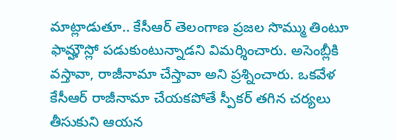మాట్లాడుతూ.. కేసీఆర్ తెలంగాణ ప్రజల సొమ్ము తింటూ ఫామ్హౌస్లో పడుకుంటున్నాడని విమర్శించారు. అసెంబ్లీకి వస్తావా, రాజీనామా చేస్తావా అని ప్రశ్నించారు. ఒకవేళ కేసీఆర్ రాజీనామా చేయకపోతే స్పీకర్ తగిన చర్యలు తీసుకుని ఆయన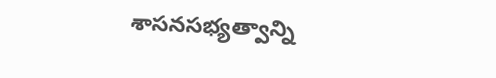శాసనసభ్యత్వాన్ని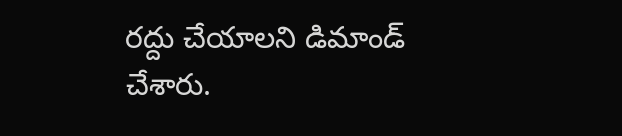రద్దు చేయాలని డిమాండ్ చేశారు.